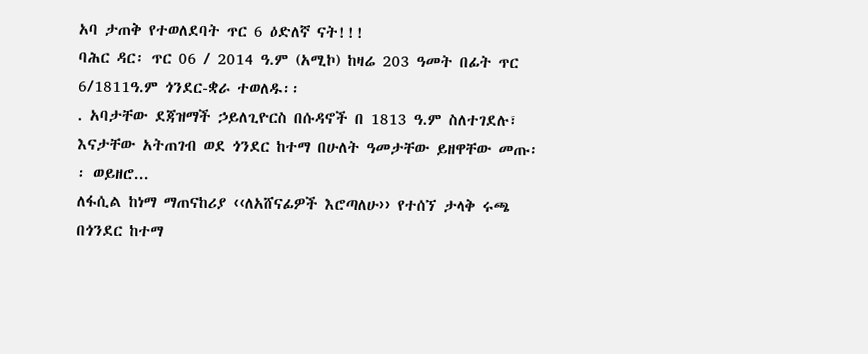አባ ታጠቅ የተወለደባት ጥር 6 ዕድለኛ ናት!!!
ባሕር ዳር፡ ጥር 06 / 2014 ዓ.ም (አሚኮ) ከዛሬ 203 ዓመት በፊት ጥር 6/1811ዓ.ም ጎንደር-ቋራ ተወለዱ፡፡
. አባታቸው ደጃዝማች ኃይለጊዮርስ በሱዳኖች በ 1813 ዓ.ም ስለተገደሉ፣ እናታቸው አትጠገብ ወደ ጎንደር ከተማ በሁለት ዓመታቸው ይዘዋቸው መጡ፡፡ ወይዘሮ...
ለፋሲል ከነማ ማጠናከሪያ ‹‹ለአሸናፊዎች እሮጣለሁ›› የተሰኘ ታላቅ ሩጫ በጎንደር ከተማ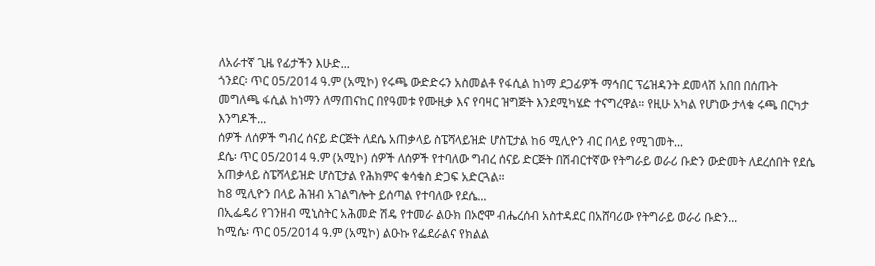ለአራተኛ ጊዜ የፊታችን እሁድ...
ጎንደር፡ ጥር 05/2014 ዓ.ም (አሚኮ) የሩጫ ውድድሩን አስመልቶ የፋሲል ከነማ ደጋፊዎች ማኅበር ፕሬዝዳንት ደመላሽ አበበ በሰጡት መግለጫ ፋሲል ከነማን ለማጠናከር በየዓመቱ የሙዚቃ እና የባዛር ዝግጅት እንደሚካሄድ ተናግረዋል። የዚሁ አካል የሆነው ታላቁ ሩጫ በርካታ እንግዶች...
ሰዎች ለሰዎች ግብረ ሰናይ ድርጅት ለደሴ አጠቃላይ ስፔሻላይዝድ ሆስፒታል ከ6 ሚሊዮን ብር በላይ የሚገመት...
ደሴ፡ ጥር 05/2014 ዓ.ም (አሚኮ) ሰዎች ለሰዎች የተባለው ግብረ ሰናይ ድርጅት በሽብርተኛው የትግራይ ወራሪ ቡድን ውድመት ለደረሰበት የደሴ አጠቃላይ ስፔሻላይዝድ ሆስፒታል የሕክምና ቁሳቁስ ድጋፍ አድርጓል።
ከ8 ሚሊዮን በላይ ሕዝብ አገልግሎት ይሰጣል የተባለው የደሴ...
በኢፌዴሪ የገንዘብ ሚኒስትር አሕመድ ሽዴ የተመራ ልዑክ በኦሮሞ ብሔረሰብ አስተዳደር በአሸባሪው የትግራይ ወራሪ ቡድን...
ከሚሴ፡ ጥር 05/2014 ዓ.ም (አሚኮ) ልዑኩ የፌደራልና የክልል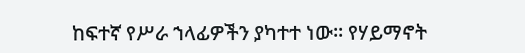ከፍተኛ የሥራ ኀላፊዎችን ያካተተ ነው፡፡ የሃይማኖት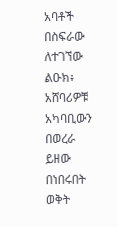አባቶች በስፍራው ለተገኘው ልዑክ፥ አሸባሪዎቹ አካባቢውን በወረራ ይዘው በነበሩበት ወቅት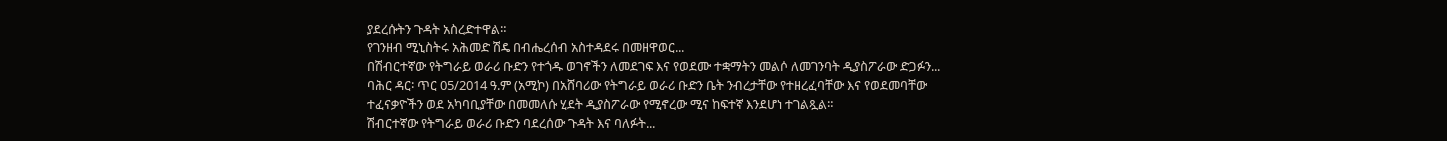ያደረሱትን ጉዳት አስረድተዋል።
የገንዘብ ሚኒስትሩ አሕመድ ሽዴ በብሔረሰብ አስተዳደሩ በመዘዋወር...
በሽብርተኛው የትግራይ ወራሪ ቡድን የተጎዱ ወገኖችን ለመደገፍ እና የወደሙ ተቋማትን መልሶ ለመገንባት ዲያስፖራው ድጋፉን...
ባሕር ዳር፡ ጥር 05/2014 ዓ.ም (አሚኮ) በአሸባሪው የትግራይ ወራሪ ቡድን ቤት ንብረታቸው የተዘረፈባቸው እና የወደመባቸው ተፈናቃዮችን ወደ አካባቢያቸው በመመለሱ ሂደት ዲያስፖራው የሚኖረው ሚና ከፍተኛ እንደሆነ ተገልጿል።
ሽብርተኛው የትግራይ ወራሪ ቡድን ባደረሰው ጉዳት እና ባለፉት...